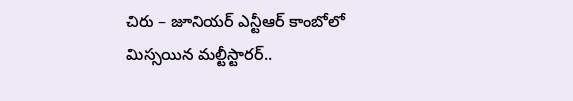చిరు – జూనియర్ ఎన్టీఆర్ కాంబోలో మిస్సయిన మల్టీస్టారర్..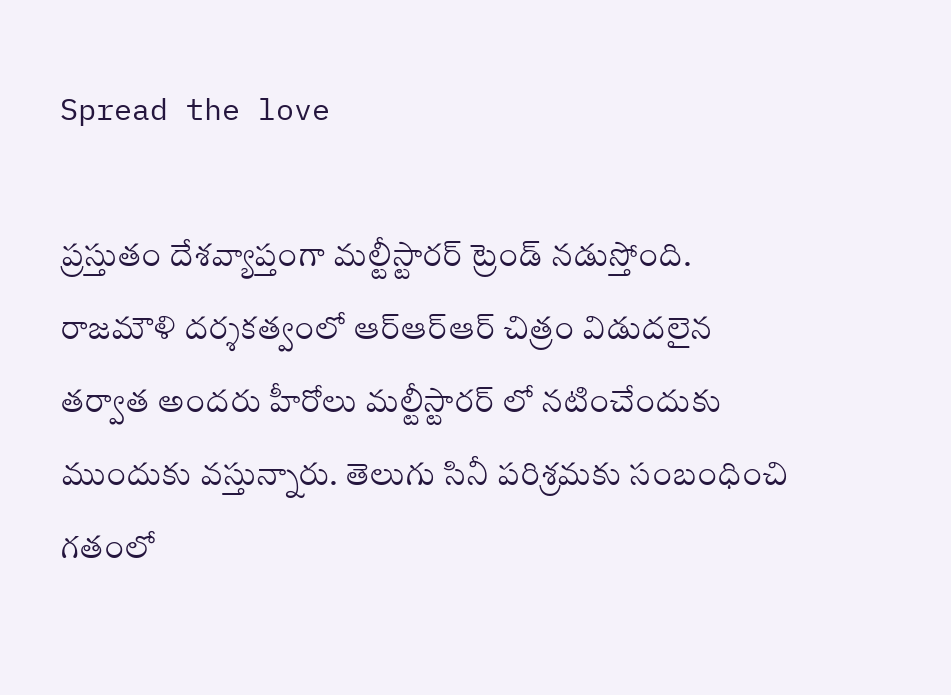Spread the love

ప్రస్తుతం దేశవ్యాప్తంగా మల్టీస్టారర్ ట్రెండ్ నడుస్తోంది. రాజమౌళి దర్శకత్వంలో ఆర్ఆర్ఆర్ చిత్రం విడుదలైన తర్వాత అందరు హీరోలు మల్టీస్టారర్ లో నటించేందుకు ముందుకు వస్తున్నారు. తెలుగు సినీ పరిశ్రమకు సంబంధించి గతంలో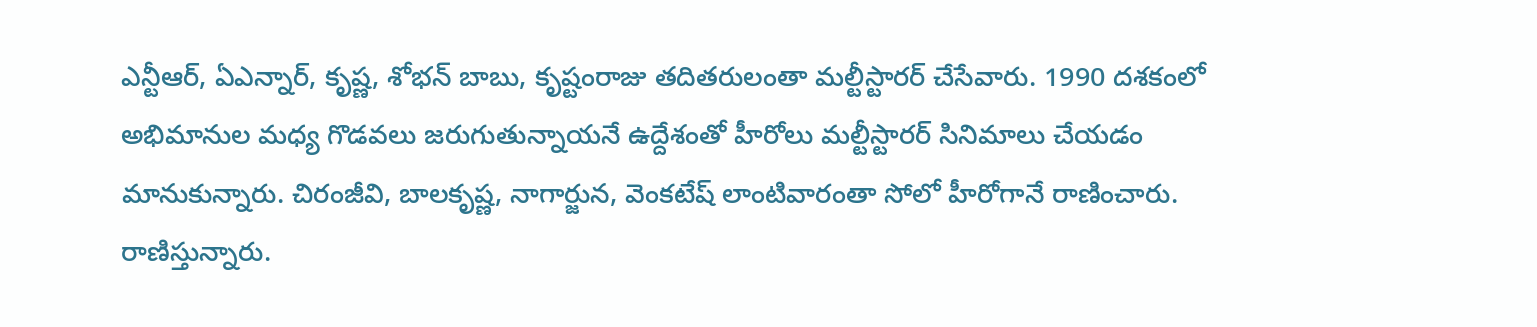ఎన్టీఆర్, ఏఎన్నార్, కృష్ణ, శోభన్ బాబు, కృష్టంరాజు తదితరులంతా మల్టీస్టారర్ చేసేవారు. 1990 దశకంలో అభిమానుల మధ్య గొడవలు జరుగుతున్నాయనే ఉద్దేశంతో హీరోలు మల్టీస్టారర్ సినిమాలు చేయడం మానుకున్నారు. చిరంజీవి, బాలకృష్ణ, నాగార్జున, వెంకటేష్ లాంటివారంతా సోలో హీరోగానే రాణించారు. రాణిస్తున్నారు.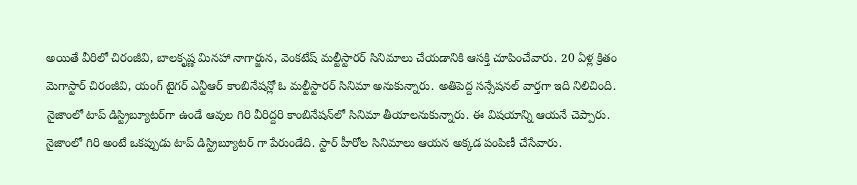అయితే వీరిలో చిరంజీవి, బాలకృష్ణ మినహా నాగార్జున, వెంకటేష్ మల్టీస్టారర్ సినిమాలు చేయడానికి ఆసక్తి చూపించేవారు. 20 ఏళ్ల క్రితం మెగాస్టార్ చిరంజీవి, యంగ్ టైగర్ ఎన్టీఆర్ కాంబినేషన్లో ఓ మల్టీస్టారర్ సినిమా అనుకున్నారు. అతిపెద్ద సన్సేషనల్ వార్తగా ఇది నిలిచింది. నైజాంలో టాప్ డిస్ట్రిబ్యూటర్‌గా ఉండే ఆవుల గిరి వీరిద్దరి కాంబినేషన్‌లో సినిమా తీయాలనుకున్నారు. ఈ విషయాన్ని ఆయనే చెప్పారు. నైజాంలో గిరి అంటే ఒకప్పుడు టాప్ డిస్ట్రిబ్యూటర్ గా పేరుండేది. స్టార్ హీరోల సినిమాలు ఆయన అక్కడ పంపిణీ చేసేవారు.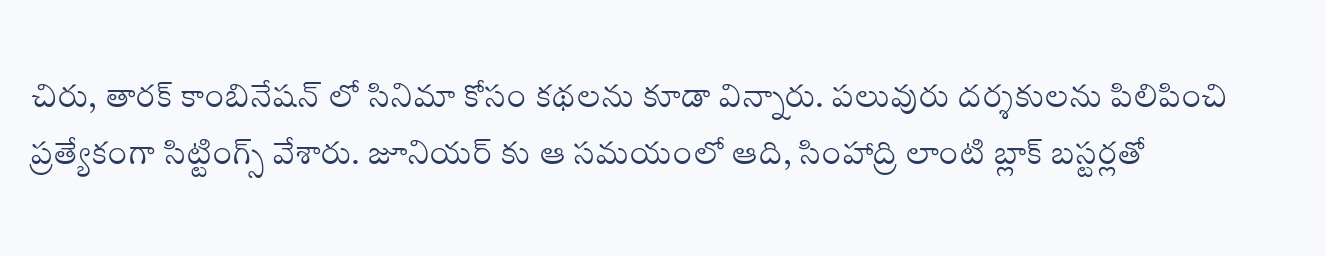చిరు, తారక్ కాంబినేషన్ లో సినిమా కోసం కథలను కూడా విన్నారు. పలువురు దర్శకులను పిలిపించి ప్రత్యేకంగా సిట్టింగ్స్ వేశారు. జూనియర్ కు ఆ సమయంలో ఆది, సింహాద్రి లాంటి బ్లాక్ బస్టర్లతో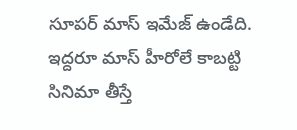సూపర్ మాస్ ఇమేజ్ ఉండేది. ఇద్దరూ మాస్ హీరోలే కాబట్టి సినిమా తీస్తే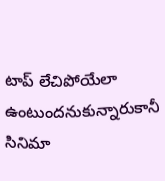టాప్ లేచిపోయేలా ఉంటుందనుకున్నారుకానీ సినిమా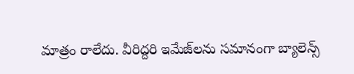మాత్రం రాలేదు. వీరిద్దరి ఇమేజ్‌ల‌ను సమానంగా బ్యాలెన్స్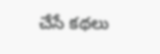చేసే కథలు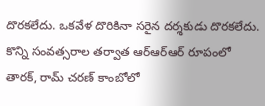దొరకలేదు. ఒకవేళ దొరికినా సరైన దర్శకుడు దొరకలేదు. కొన్ని సంవత్సరాల తర్వాత ఆర్ఆర్ఆర్ రూపంలో తారక్, రామ్ చరణ్ కాంబోలో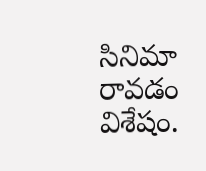సినిమా రావడం విశేషం.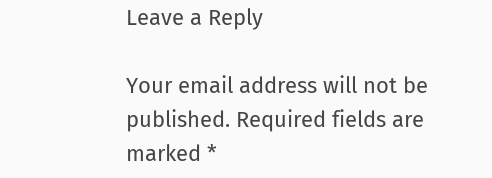Leave a Reply

Your email address will not be published. Required fields are marked *